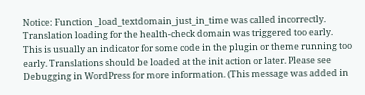Notice: Function _load_textdomain_just_in_time was called incorrectly. Translation loading for the health-check domain was triggered too early. This is usually an indicator for some code in the plugin or theme running too early. Translations should be loaded at the init action or later. Please see Debugging in WordPress for more information. (This message was added in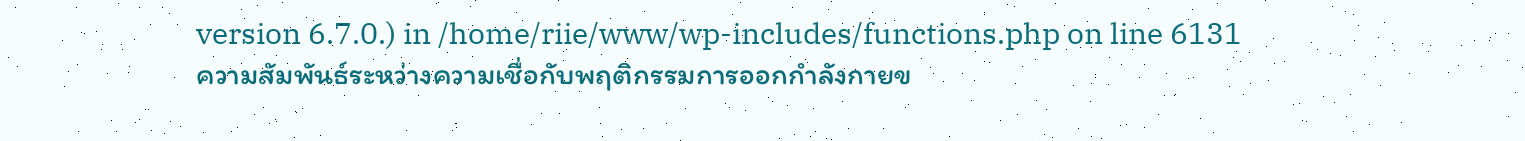version 6.7.0.) in /home/riie/www/wp-includes/functions.php on line 6131
ความสัมพันธ์ระหว่างความเชื่อกับพฤติกรรมการออกกำลังกายข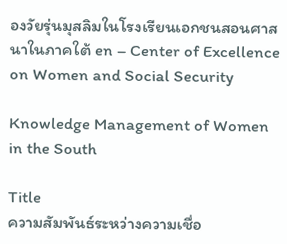องวัยรุ่นมุสลิมในโรงเรียนเอกชนสอนศาสนาในภาคใต้ en – Center of Excellence on Women and Social Security

Knowledge Management of Women in the South

Title
ความสัมพันธ์ระหว่างความเชื่อ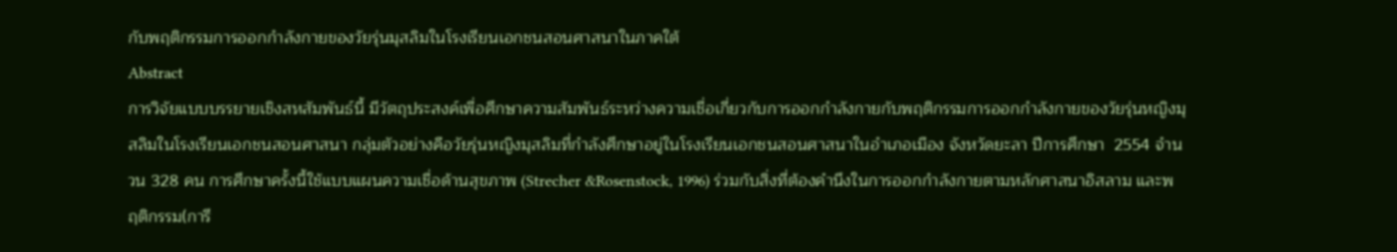กับพฤติกรรมการออกกำลังกายของวัยรุ่นมุสลิมในโรงเรียนเอกชนสอนศาสนาในภาคใต้
Abstract
การวิจัยแบบบรรยายเชิงสหสัมพันธ์นี้ มีวัตถุประสงค์เพื่อศึกษาความสัมพันธ์ระหว่างความเชื่อเกี่ยวกับการออกกำลังกายกับพฤติกรรมการออกกำลังกายของวัยรุ่นหญิงมุสลิมในโรงเรียนเอกชนสอนศาสนา กลุ่มตัวอย่างคือวัยรุ่นหญิงมุสลิมที่กำลังศึกษาอยู่ในโรงเรียนเอกชนสอนศาสนาในอำเภอเมือง จังหวัดยะลา ปีการศึกษา  2554 จำนวน 328 คน การศึกษาครั้งนี้ใช้แบบแผนความเชื่อด้านสุขภาพ (Strecher &Rosenstock, 1996) ร่วมกับสิ่งที่ต้องคำนึงในการออกกำลังกายตามหลักศาสนาอิสลาม และพฤติกรรม(การี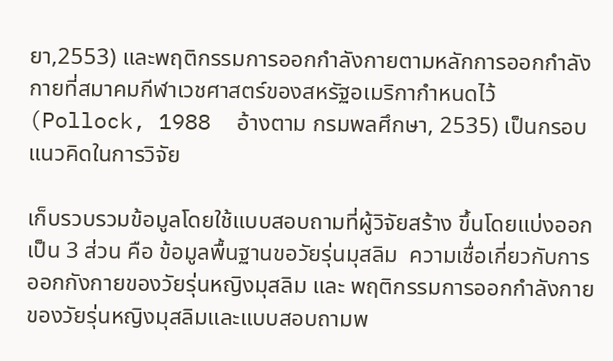ยา,2553) และพฤติกรรมการออกกำลังกายตามหลักการออกกำลังกายที่สมาคมกีฬาเวชศาสตร์ของสหรัฐอเมริกากำหนดไว้ (Pollock, 1988  อ้างตาม กรมพลศึกษา, 2535) เป็นกรอบแนวคิดในการวิจัย

เก็บรวบรวมข้อมูลโดยใช้แบบสอบถามที่ผู้วิจัยสร้าง ขึ้นโดยแบ่งออกเป็น 3 ส่วน คือ ข้อมูลพื้นฐานขอวัยรุ่นมุสลิม  ความเชื่อเกี่ยวกับการออกกังกายของวัยรุ่นหญิงมุสลิม และ พฤติกรรมการออกกำลังกายของวัยรุ่นหญิงมุสลิมและแบบสอบถามพ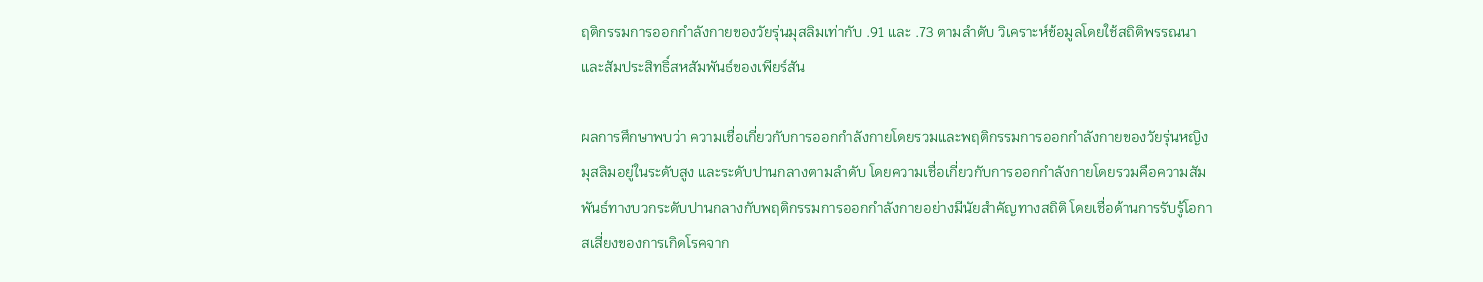ฤติกรรมการออกกำลังกายของวัยรุ่นมุสลิมเท่ากับ .91 และ .73 ตามลำดับ วิเคราะห์ข้อมูลโดยใช้สถิติพรรณนาและสัมประสิทธิ์สหสัมพันธ์ของเพียร์สัน

ผลการศึกษาพบว่า ความเชื่อเกี่ยวกับการออกกำลังกายโดยรวมและพฤติกรรมการออกกำลังกายของวัยรุ่นหญิงมุสลิมอยู่ในระดับสูง และระดับปานกลางตามลำดับ โดยความเชื่อเกี่ยวกับการออกกำลังกายโดยรวมคือความสัมพันธ์ทางบวกระดับปานกลางกับพฤติกรรมการออกกำลังกายอย่างมีนัยสำคัญทางสถิติ โดยเชื่อด้านการรับรู้โอกาสเสี่ยงของการเกิดโรคจาก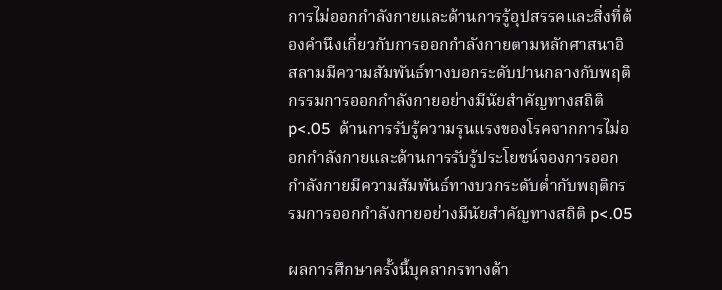การไม่ออกกำลังกายและด้านการรู้อุปสรรคและสิ่งที่ต้องคำนึงเกี่ยวกับการออกกำลังกายตามหลักศาสนาอิสลามมีความสัมพันธ์ทางบอกระดับปานกลางกับพฤติกรรมการออกกำลังกายอย่างมีนัยสำคัญทางสถิติ p<.05  ด้านการรับรู้ความรุนแรงของโรคจากการไม่ออกกำลังกายและด้านการรับรู้ประโยชน์จองการออกกำลังกายมีความสัมพันธ์ทางบวกระดับต่ำกับพฤติกรรมการออกกำลังกายอย่างมีนัยสำคัญทางสถิติ p<.05

ผลการศึกษาครั้งนี้บุคลากรทางด้า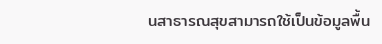นสาธารณสุขสามารถใช้เป็นข้อมูลพื้น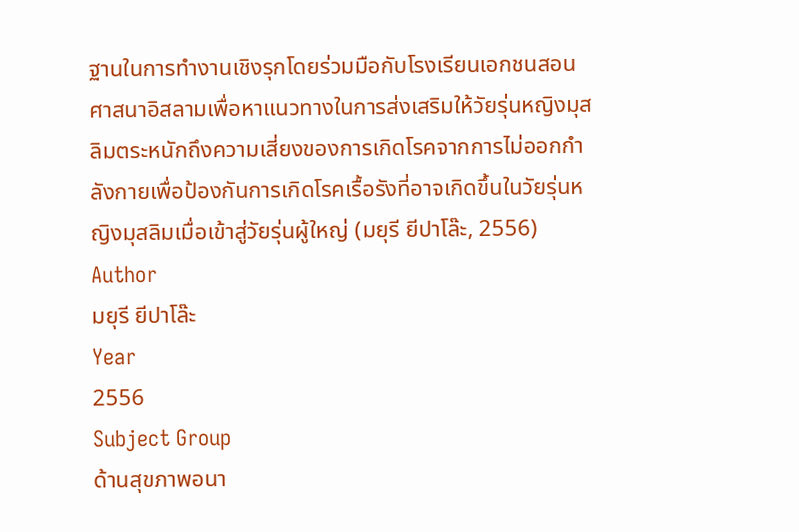ฐานในการทำงานเชิงรุกโดยร่วมมือกับโรงเรียนเอกชนสอนศาสนาอิสลามเพื่อหาแนวทางในการส่งเสริมให้วัยรุ่นหญิงมุสลิมตระหนักถึงความเสี่ยงของการเกิดโรคจากการไม่ออกกำลังกายเพื่อป้องกันการเกิดโรคเรื้อรังที่อาจเกิดขึ้นในวัยรุ่นหญิงมุสลิมเมื่อเข้าสู่วัยรุ่นผู้ใหญ่ (มยุรี ยีปาโล๊ะ, 2556)
Author
มยุรี ยีปาโล๊ะ
Year
2556
Subject Group
ด้านสุขภาพอนา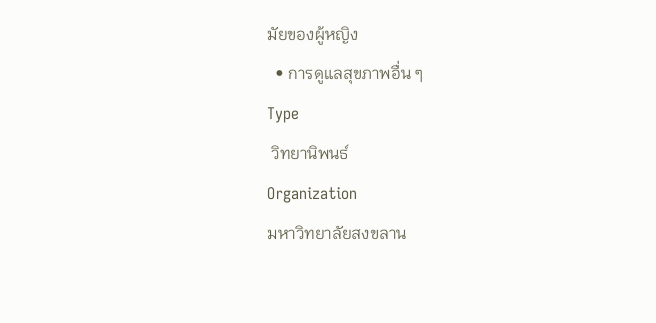มัยของผู้หญิง
  • การดูแลสุขภาพอื่น ๆ
Type
 วิทยานิพนธ์
Organization
มหาวิทยาลัยสงขลาน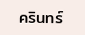ครินทร์